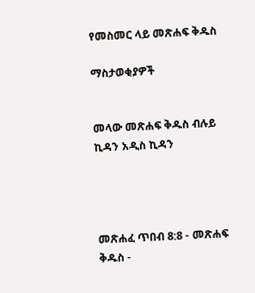የመስመር ላይ መጽሐፍ ቅዱስ

ማስታወቂያዎች


መላው መጽሐፍ ቅዱስ ብሉይ ኪዳን አዲስ ኪዳን




መጽሐፈ ጥበብ 8:8 - መጽሐፍ ቅዱስ -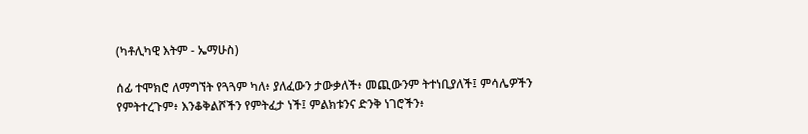(ካቶሊካዊ እትም - ኤማሁስ)

ሰፊ ተሞክሮ ለማግኘት የጓጓም ካለ፥ ያለፈውን ታውቃለች፥ መጪውንም ትተነቢያለች፤ ምሳሌዎችን የምትተረጉም፥ እንቆቅልሾችን የምትፈታ ነች፤ ምልክቱንና ድንቅ ነገሮችን፥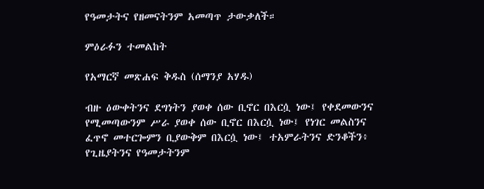የዓመታትና የዘመናትንም አመጣጥ ታውቃለች።

ምዕራፉን ተመልከት

የአማርኛ መጽሐፍ ቅዱስ (ሰማንያ አሃዱ)

ብዙ ዕውቀትንና ደግነትን ያወቀ ሰው ቢኖር በእርሷ ነው፤ የቀደመውንና የሚመጣውንም ሥራ ያወቀ ሰው ቢኖር በእርሷ ነው፤ የነገር መልስንና ፈጥኖ መተርጐምን ቢያውቅም በእርሷ ነው፤ ተአምራትንና ድንቆችን፥ የጊዜያትንና የዓመታትንም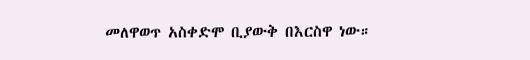መለዋወጥ አስቀድሞ ቢያውቅ በእርስዋ ነው።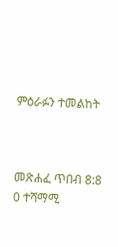ምዕራፉን ተመልከት



መጽሐፈ ጥበብ 8:8
0 ተሻማሚ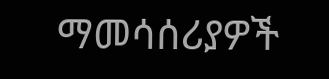ማመሳሰሪያዎች